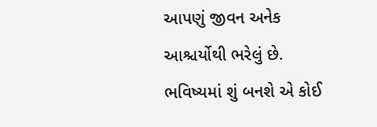આપણું જીવન અનેક આશ્ચર્યોથી ભરેલું છે. ભવિષ્યમાં શું બનશે એ કોઈ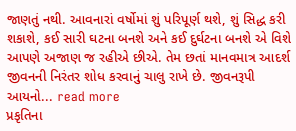જાણતું નથી. આવનારાં વર્ષોમાં શું પરિપૂર્ણ થશે, શું સિદ્ધ કરી શકાશે, કઈ સારી ઘટના બનશે અને કઈ દુર્ઘટના બનશે એ વિશે આપણે અજાણ જ રહીએ છીએ. તેમ છતાં માનવમાત્ર આદર્શ જીવનની નિરંતર શોધ કરવાનું ચાલુ રાખે છે. જીવનરૂપી આયનો... read more
પ્રકૃતિના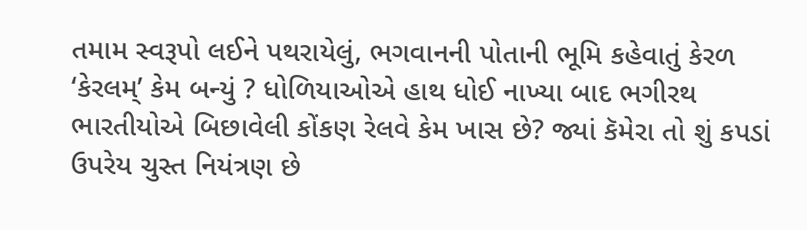તમામ સ્વરૂપો લઈને પથરાયેલું, ભગવાનની પોતાની ભૂમિ કહેવાતું કેરળ ‘કેરલમ્’ કેમ બન્યું ? ધોળિયાઓએ હાથ ધોઈ નાખ્યા બાદ ભગીરથ ભારતીયોએ બિછાવેલી કોંકણ રેલવે કેમ ખાસ છે? જ્યાં કૅમેરા તો શું કપડાં ઉપરેય ચુસ્ત નિયંત્રણ છે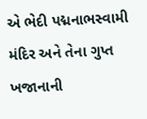એ ભેદી પદ્મનાભસ્વામી મંદિર અને તેના ગુપ્ત ખજાનાની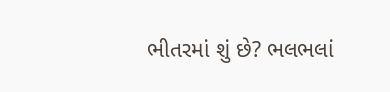ભીતરમાં શું છે? ભલભલાં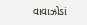વાવાઝોડાં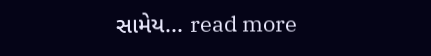સામેય... read more